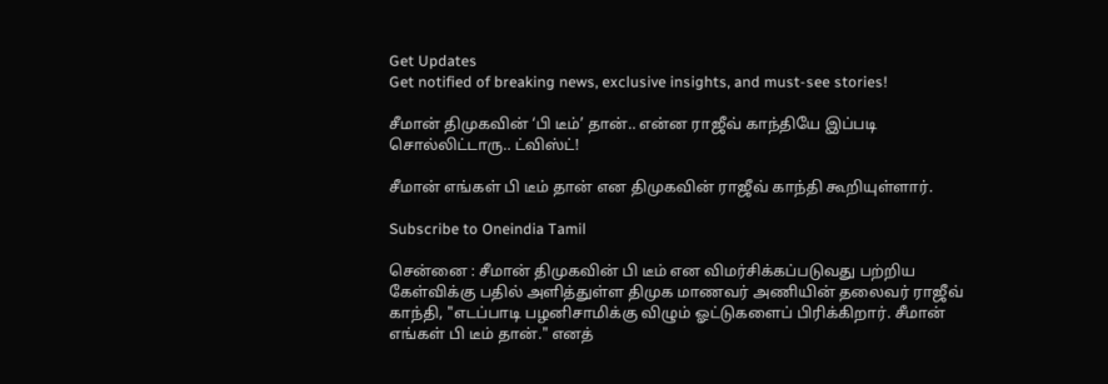Get Updates
Get notified of breaking news, exclusive insights, and must-see stories!

சீமான் திமுகவின் ‘பி டீம்’ தான்.. என்ன ராஜீவ் காந்தியே இப்படி சொல்லிட்டாரு.. ட்விஸ்ட்!

சீமான் எங்கள் பி டீம் தான் என திமுகவின் ராஜீவ் காந்தி கூறியுள்ளார்.

Subscribe to Oneindia Tamil

சென்னை : சீமான் திமுகவின் பி டீம் என விமர்சிக்கப்படுவது பற்றிய கேள்விக்கு பதில் அளித்துள்ள திமுக மாணவர் அணியின் தலைவர் ராஜீவ் காந்தி, "எடப்பாடி பழனிசாமிக்கு விழும் ஓட்டுகளைப் பிரிக்கிறார். சீமான் எங்கள் பி டீம் தான்." எனத்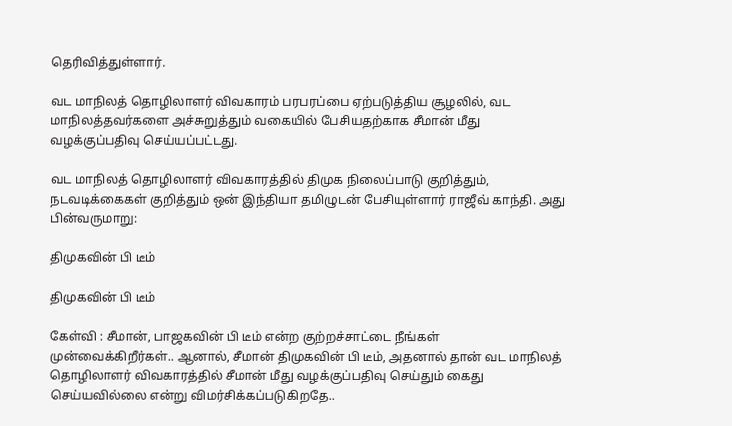தெரிவித்துள்ளார்.

வட மாநிலத் தொழிலாளர் விவகாரம் பரபரப்பை ஏற்படுத்திய சூழலில், வட மாநிலத்தவர்களை அச்சுறுத்தும் வகையில் பேசியதற்காக சீமான் மீது வழக்குப்பதிவு செய்யப்பட்டது.

வட மாநிலத் தொழிலாளர் விவகாரத்தில் திமுக நிலைப்பாடு குறித்தும், நடவடிக்கைகள் குறித்தும் ஒன் இந்தியா தமிழுடன் பேசியுள்ளார் ராஜீவ் காந்தி. அது பின்வருமாறு:

திமுகவின் பி டீம்

திமுகவின் பி டீம்

கேள்வி : சீமான், பாஜகவின் பி டீம் என்ற குற்றச்சாட்டை நீங்கள் முன்வைக்கிறீர்கள்.. ஆனால், சீமான் திமுகவின் பி டீம், அதனால் தான் வட மாநிலத் தொழிலாளர் விவகாரத்தில் சீமான் மீது வழக்குப்பதிவு செய்தும் கைது செய்யவில்லை என்று விமர்சிக்கப்படுகிறதே..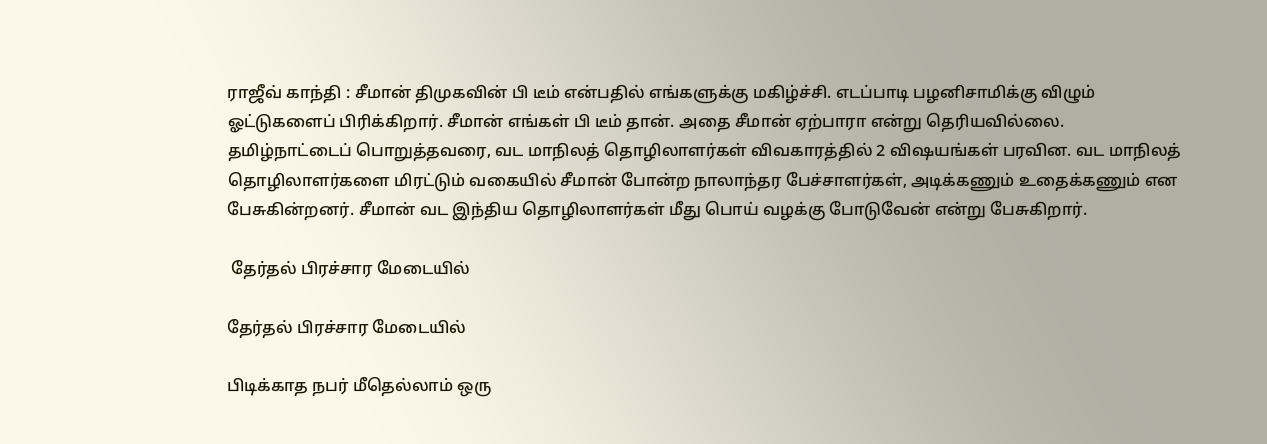ராஜீவ் காந்தி : சீமான் திமுகவின் பி டீம் என்பதில் எங்களுக்கு மகிழ்ச்சி. எடப்பாடி பழனிசாமிக்கு விழும் ஓட்டுகளைப் பிரிக்கிறார். சீமான் எங்கள் பி டீம் தான். அதை சீமான் ஏற்பாரா என்று தெரியவில்லை. தமிழ்நாட்டைப் பொறுத்தவரை, வட மாநிலத் தொழிலாளர்கள் விவகாரத்தில் 2 விஷயங்கள் பரவின. வட மாநிலத் தொழிலாளர்களை மிரட்டும் வகையில் சீமான் போன்ற நாலாந்தர பேச்சாளர்கள், அடிக்கணும் உதைக்கணும் என பேசுகின்றனர். சீமான் வட இந்திய தொழிலாளர்கள் மீது பொய் வழக்கு போடுவேன் என்று பேசுகிறார்.

 தேர்தல் பிரச்சார மேடையில்

தேர்தல் பிரச்சார மேடையில்

பிடிக்காத நபர் மீதெல்லாம் ஒரு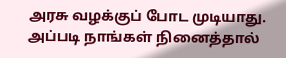அரசு வழக்குப் போட முடியாது. அப்படி நாங்கள் நினைத்தால்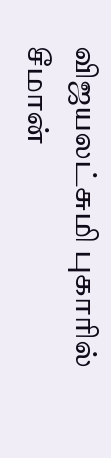விஜயலட்சுமி புகாரில் சீமான்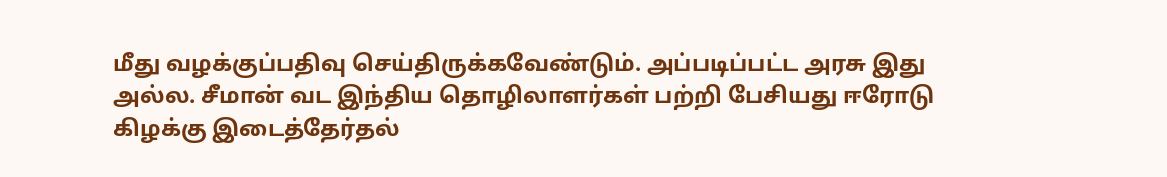மீது வழக்குப்பதிவு செய்திருக்கவேண்டும். அப்படிப்பட்ட அரசு இது அல்ல. சீமான் வட இந்திய தொழிலாளர்கள் பற்றி பேசியது ஈரோடு கிழக்கு இடைத்தேர்தல்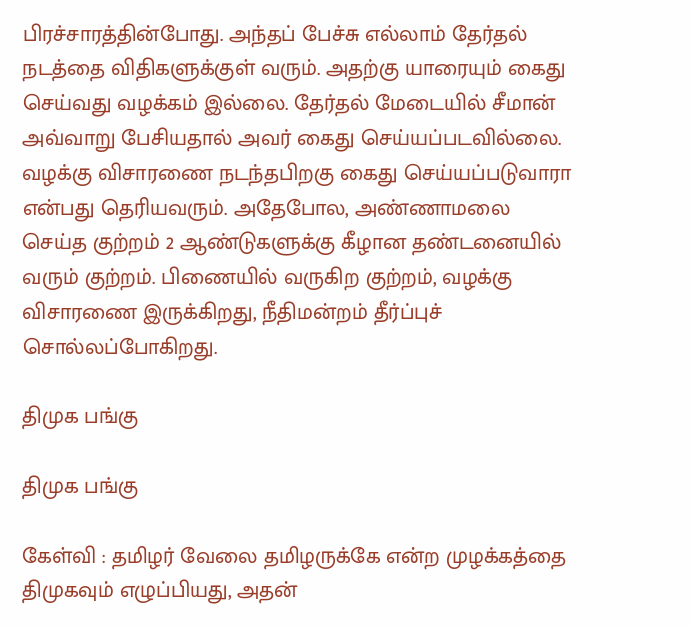பிரச்சாரத்தின்போது. அந்தப் பேச்சு எல்லாம் தேர்தல் நடத்தை விதிகளுக்குள் வரும். அதற்கு யாரையும் கைது செய்வது வழக்கம் இல்லை. தேர்தல் மேடையில் சீமான் அவ்வாறு பேசியதால் அவர் கைது செய்யப்படவில்லை. வழக்கு விசாரணை நடந்தபிறகு கைது செய்யப்படுவாரா என்பது தெரியவரும். அதேபோல, அண்ணாமலை செய்த குற்றம் 2 ஆண்டுகளுக்கு கீழான தண்டனையில் வரும் குற்றம். பிணையில் வருகிற குற்றம், வழக்கு விசாரணை இருக்கிறது, நீதிமன்றம் தீர்ப்புச் சொல்லப்போகிறது.

திமுக பங்கு

திமுக பங்கு

கேள்வி : தமிழர் வேலை தமிழருக்கே என்ற முழக்கத்தை திமுகவும் எழுப்பியது, அதன்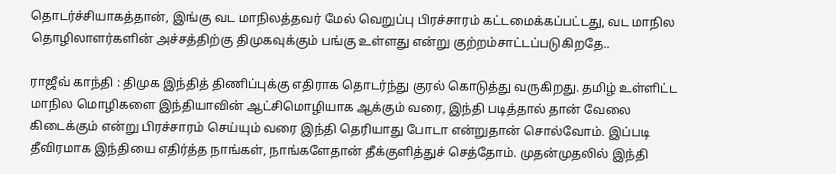தொடர்ச்சியாகத்தான், இங்கு வட மாநிலத்தவர் மேல் வெறுப்பு பிரச்சாரம் கட்டமைக்கப்பட்டது, வட மாநில தொழிலாளர்களின் அச்சத்திற்கு திமுகவுக்கும் பங்கு உள்ளது என்று குற்றம்சாட்டப்படுகிறதே..

ராஜீவ் காந்தி : திமுக இந்தித் திணிப்புக்கு எதிராக தொடர்ந்து குரல் கொடுத்து வருகிறது. தமிழ் உள்ளிட்ட மாநில மொழிகளை இந்தியாவின் ஆட்சிமொழியாக ஆக்கும் வரை, இந்தி படித்தால் தான் வேலை கிடைக்கும் என்று பிரச்சாரம் செய்யும் வரை இந்தி தெரியாது போடா என்றுதான் சொல்வோம். இப்படி தீவிரமாக இந்தியை எதிர்த்த நாங்கள், நாங்களேதான் தீக்குளித்துச் செத்தோம். முதன்முதலில் இந்தி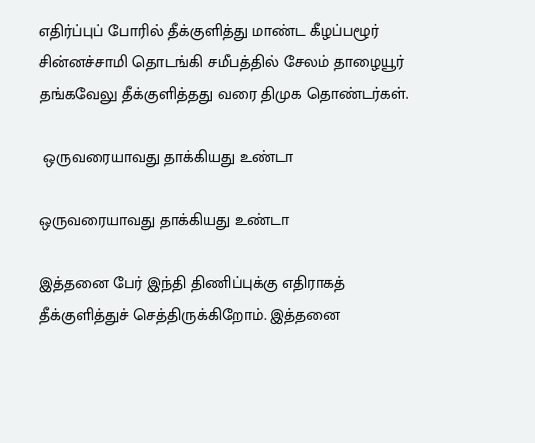எதிர்ப்புப் போரில் தீக்குளித்து மாண்ட கீழப்பழூர் சின்னச்சாமி தொடங்கி சமீபத்தில் சேலம் தாழையூர் தங்கவேலு தீக்குளித்தது வரை திமுக தொண்டர்கள்.

 ஒருவரையாவது தாக்கியது உண்டா

ஒருவரையாவது தாக்கியது உண்டா

இத்தனை பேர் இந்தி திணிப்புக்கு எதிராகத் தீக்குளித்துச் செத்திருக்கிறோம். இத்தனை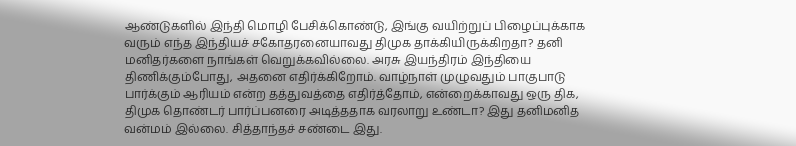ஆண்டுகளில் இந்தி மொழி பேசிக்கொண்டு, இங்கு வயிற்றுப் பிழைப்புக்காக வரும் எந்த இந்தியச் சகோதரனையாவது திமுக தாக்கியிருக்கிறதா? தனி மனிதர்களை நாங்கள் வெறுக்கவில்லை. அரசு இயந்திரம் இந்தியை திணிக்கும்போது, அதனை எதிர்க்கிறோம். வாழ்நாள் முழுவதும் பாகுபாடு பார்க்கும் ஆரியம் என்ற தத்துவத்தை எதிர்த்தோம், என்றைக்காவது ஒரு திக, திமுக தொண்டர் பார்ப்பனரை அடித்ததாக வரலாறு உண்டா? இது தனிமனித வன்மம் இல்லை. சித்தாந்தச் சண்டை இது.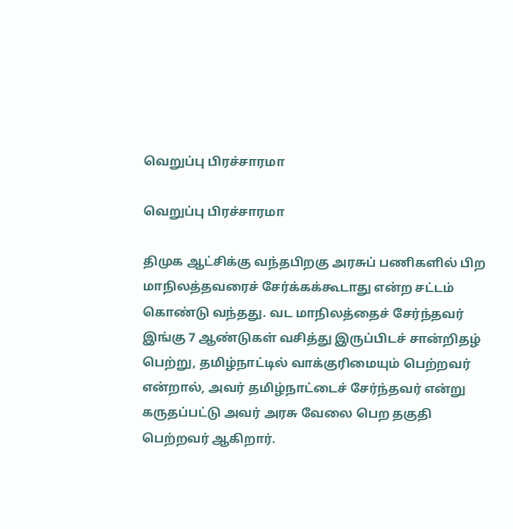வெறுப்பு பிரச்சாரமா

வெறுப்பு பிரச்சாரமா

திமுக ஆட்சிக்கு வந்தபிறகு அரசுப் பணிகளில் பிற மாநிலத்தவரைச் சேர்க்கக்கூடாது என்ற சட்டம் கொண்டு வந்தது. வட மாநிலத்தைச் சேர்ந்தவர் இங்கு 7 ஆண்டுகள் வசித்து இருப்பிடச் சான்றிதழ் பெற்று, தமிழ்நாட்டில் வாக்குரிமையும் பெற்றவர் என்றால், அவர் தமிழ்நாட்டைச் சேர்ந்தவர் என்று கருதப்பட்டு அவர் அரசு வேலை பெற தகுதி பெற்றவர் ஆகிறார்.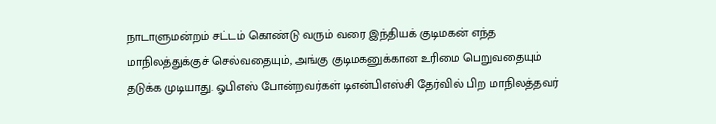நாடாளுமன்றம் சட்டம் கொண்டு வரும் வரை இந்தியக் குடிமகன் எந்த மாநிலத்துக்குச் செல்வதையும், அங்கு குடிமகனுக்கான உரிமை பெறுவதையும் தடுக்க முடியாது. ஓபிஎஸ் போன்றவர்கள் டிஎன்பிஎஸ்சி தேர்வில் பிற மாநிலத்தவர்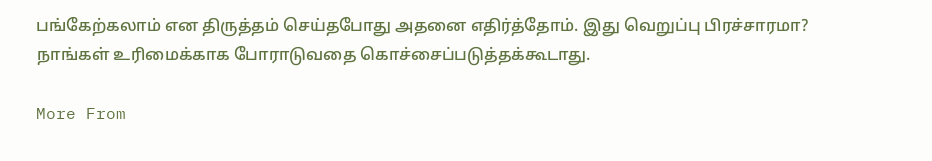பங்கேற்கலாம் என திருத்தம் செய்தபோது அதனை எதிர்த்தோம். இது வெறுப்பு பிரச்சாரமா? நாங்கள் உரிமைக்காக போராடுவதை கொச்சைப்படுத்தக்கூடாது.

More From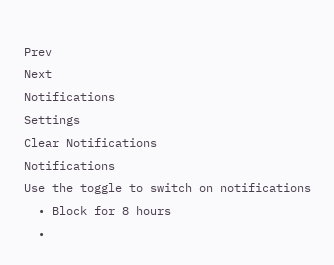Prev
Next
Notifications
Settings
Clear Notifications
Notifications
Use the toggle to switch on notifications
  • Block for 8 hours
  •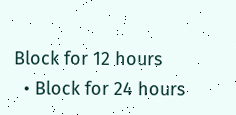Block for 12 hours
  • Block for 24 hours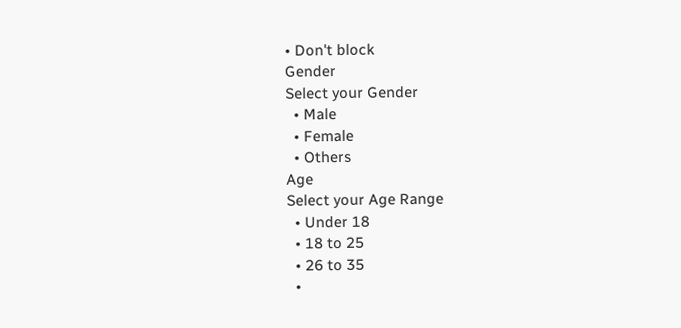• Don't block
Gender
Select your Gender
  • Male
  • Female
  • Others
Age
Select your Age Range
  • Under 18
  • 18 to 25
  • 26 to 35
  •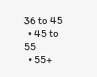36 to 45
  • 45 to 55
  • 55+